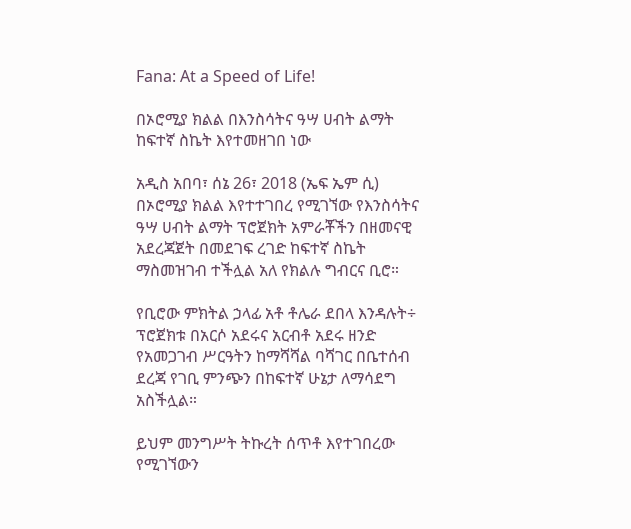Fana: At a Speed of Life!

በኦሮሚያ ክልል በእንስሳትና ዓሣ ሀብት ልማት ከፍተኛ ስኬት እየተመዘገበ ነው

አዲስ አበባ፣ ሰኔ 26፣ 2018 (ኤፍ ኤም ሲ) በኦሮሚያ ክልል እየተተገበረ የሚገኘው የእንስሳትና ዓሣ ሀብት ልማት ፕሮጀክት አምራቾችን በዘመናዊ አደረጃጀት በመደገፍ ረገድ ከፍተኛ ስኬት ማስመዝገብ ተችሏል አለ የክልሉ ግብርና ቢሮ።

የቢሮው ምክትል ኃላፊ አቶ ቶሌራ ደበላ እንዳሉት÷ ፕሮጀክቱ በአርሶ አደሩና አርብቶ አደሩ ዘንድ የአመጋገብ ሥርዓትን ከማሻሻል ባሻገር በቤተሰብ ደረጃ የገቢ ምንጭን በከፍተኛ ሁኔታ ለማሳደግ አስችሏል።

ይህም መንግሥት ትኩረት ሰጥቶ እየተገበረው የሚገኘውን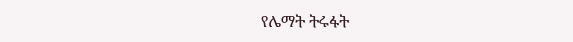የሌማት ትሩፋት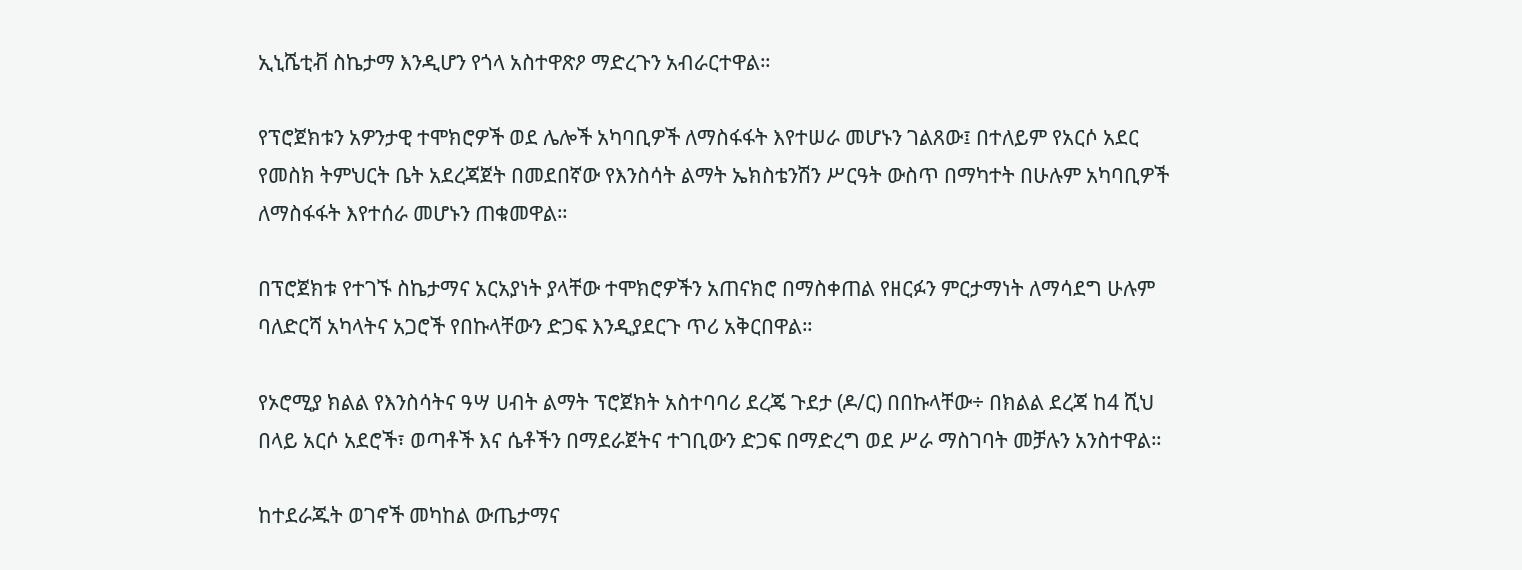ኢኒሼቲቭ ስኬታማ እንዲሆን የጎላ አስተዋጽዖ ማድረጉን አብራርተዋል።

የፕሮጀክቱን አዎንታዊ ተሞክሮዎች ወደ ሌሎች አካባቢዎች ለማስፋፋት እየተሠራ መሆኑን ገልጸው፤ በተለይም የአርሶ አደር የመስክ ትምህርት ቤት አደረጃጀት በመደበኛው የእንስሳት ልማት ኤክስቴንሽን ሥርዓት ውስጥ በማካተት በሁሉም አካባቢዎች ለማስፋፋት እየተሰራ መሆኑን ጠቁመዋል።

በፕሮጀክቱ የተገኙ ስኬታማና አርአያነት ያላቸው ተሞክሮዎችን አጠናክሮ በማስቀጠል የዘርፉን ምርታማነት ለማሳደግ ሁሉም ባለድርሻ አካላትና አጋሮች የበኩላቸውን ድጋፍ እንዲያደርጉ ጥሪ አቅርበዋል።

የኦሮሚያ ክልል የእንስሳትና ዓሣ ሀብት ልማት ፕሮጀክት አስተባባሪ ደረጄ ጉደታ (ዶ/ር) በበኩላቸው÷ በክልል ደረጃ ከ4 ሺህ በላይ አርሶ አደሮች፣ ወጣቶች እና ሴቶችን በማደራጀትና ተገቢውን ድጋፍ በማድረግ ወደ ሥራ ማስገባት መቻሉን አንስተዋል።

ከተደራጁት ወገኖች መካከል ውጤታማና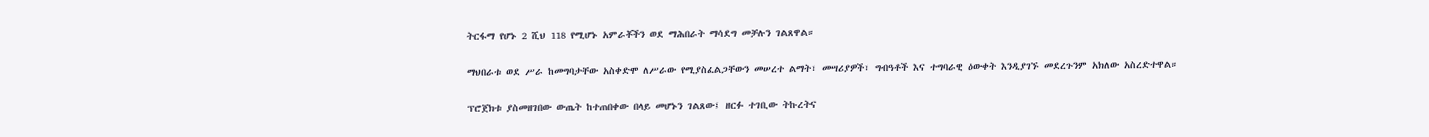ትርፋማ የሆኑ 2 ሺህ 118 የሚሆኑ አምራቾችን ወደ ማሕበራት ማሳደግ መቻሉን ገልጸዋል።

ማህበራቱ ወደ ሥራ ከመግባታቸው አስቀድሞ ለሥራው የሚያስፈልጋቸውን መሠረተ ልማት፣ መሣሪያዎች፣ ግብዓቶች እና ተግባራዊ ዕውቀት እንዲያገኙ መደረጉንም አክለው አስረድተዋል።

ፕሮጀክቱ ያስመዘገበው ውጤት ከተጠበቀው በላይ መሆኑን ገልጸው፤ ዘርፉ ተገቢው ትኩረትና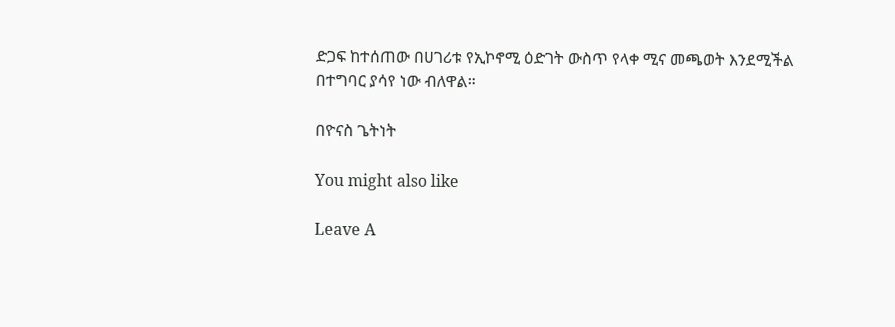ድጋፍ ከተሰጠው በሀገሪቱ የኢኮኖሚ ዕድገት ውስጥ የላቀ ሚና መጫወት እንደሚችል በተግባር ያሳየ ነው ብለዋል።

በዮናስ ጌትነት

You might also like

Leave A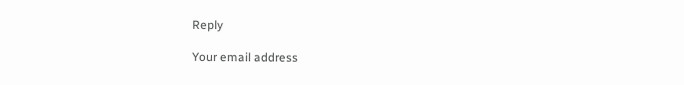Reply

Your email address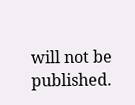will not be published.